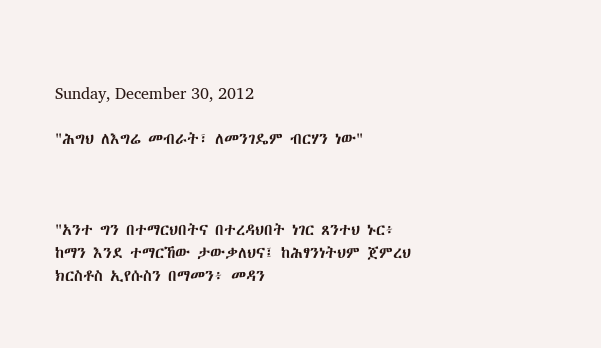Sunday, December 30, 2012

"ሕግህ ለእግሬ መብራት፣ ለመንገዴም ብርሃን ነው"



"አንተ ግን በተማርህበትና በተረዳህበት ነገር ጸንተህ ኑር፥ ከማን እንደ ተማርኸው ታውቃለህና፤ ከሕፃንነትህም ጀምረህ ክርስቶስ ኢየሱስን በማመን፥ መዳን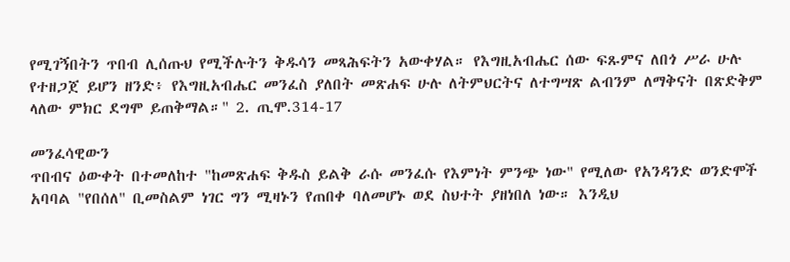የሚገኝበትን ጥበብ ሊሰጡህ የሚችሉትን ቅዱሳን መጻሕፍትን አውቀሃል። የእግዚአብሔር ሰው ፍጹምና ለበጎ ሥራ ሁሉ የተዘጋጀ ይሆን ዘንድ፥ የእግዚአብሔር መንፈስ ያለበት መጽሐፍ ሁሉ ለትምህርትና ለተግሣጽ ልብንም ለማቅናት በጽድቅም ላለው ምክር ደግሞ ይጠቅማል።" 2. ጢሞ.314-17

መንፈሳዊውን
ጥበብና ዕውቀት በተመለከተ "ከመጽሐፍ ቅዱስ ይልቅ ራሱ መንፈሱ የእምነት ምንጭ ነው" የሚለው የአንዳንድ ወንድሞች አባባል "የበሰለ" ቢመስልም ነገር ግን ሚዛኑን የጠበቀ ባለመሆኑ ወደ ስህተት ያዘነበለ ነው። እንዲህ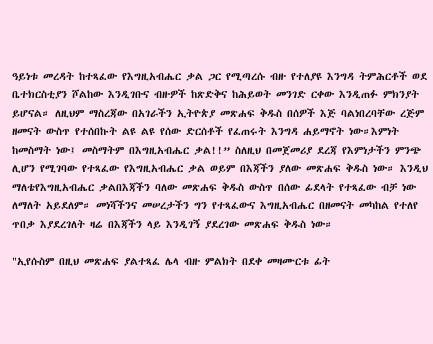ዓይነቱ መረዳት ከተጻፈው የእግዚአብሔር ቃል ጋር የሚጣረሱ ብዙ የተለያዩ እንግዳ ትምሕርቶች ወደ ቤተክርስቲያን ሾልከው እንዲገቡና ብዙዎች ከጽድቅና ከሕይወት መንገድ ርቀው እንዲጠፉ ምክንያት ይሆናል። ለዚህም ማስረጃው በአገራችን ኢትዮጵያ መጽሐፍ ቅዱስ በሰዎች እጅ ባልነበረባቸው ረጅም ዘመናት ውስጥ የተሰበኩት ልዩ ልዩ የሰው ድርሰቶች የፈጠሩት እንግዳ ሐይማኖት ነው።እምነት ከመስማት ነው፤ መስማትም በእግዚአብሔር ቃል!!” ስለዚህ በመጀመሪያ ደረጃ የእምነታችን ምንጭ ሊሆን የሚገባው የተጻፈው የእግዚአብሔር ቃል ወይም በእጃችን ያለው መጽሐፍ ቅዱስ ነው። እንዲህ ማለቴየእግዚአብሔር ቃልበእጃችን ባለው መጽሐፍ ቅዱስ ውስጥ በሰው ፊደላት የተጻፈው ብቻ ነው ለማለት አይደለም። መነሻችንና መሠረታችን ግን የተጻፈውና እግዚአብሔር በዘመናት መካከል የተለየ ጥበቃ እያደረገለት ዛሬ በእጃችን ላይ እንዲገኝ ያደረገው መጽሐፍ ቅዱስ ነው።

"ኢየሱስም በዚህ መጽሐፍ ያልተጻፈ ሌላ ብዙ ምልክት በደቀ መዛሙርቱ ፊት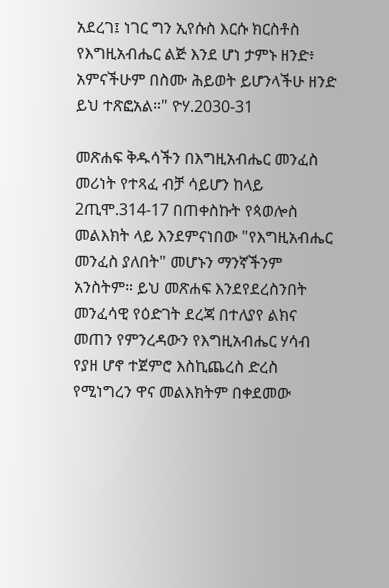አደረገ፤ ነገር ግን ኢየሱስ እርሱ ክርስቶስ የእግዚአብሔር ልጅ እንደ ሆነ ታምኑ ዘንድ፥ አምናችሁም በስሙ ሕይወት ይሆንላችሁ ዘንድ ይህ ተጽፎአል።" ዮሃ.2030-31

መጽሐፍ ቅዱሳችን በእግዚአብሔር መንፈስ መሪነት የተጻፈ ብቻ ሳይሆን ከላይ 2ጢሞ.314-17 በጠቀስኩት የጳወሎስ መልእክት ላይ እንደምናነበው "የእግዚአብሔር መንፈስ ያለበት" መሆኑን ማንኛችንም አንስትም። ይህ መጽሐፍ እንደየደረስንበት መንፈሳዊ የዕድገት ደረጃ በተለያየ ልክና መጠን የምንረዳውን የእግዚአብሔር ሃሳብ የያዘ ሆኖ ተጀምሮ እስኪጨረስ ድረስ የሚነግረን ዋና መልእክትም በቀደመው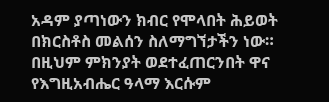አዳም ያጣነውን ክብር የሞላበት ሕይወት በክርስቶስ መልሰን ስለማግኘታችን ነው። በዚህም ምክንያት ወደተፈጠርንበት ዋና የእግዚአብሔር ዓላማ እርሱም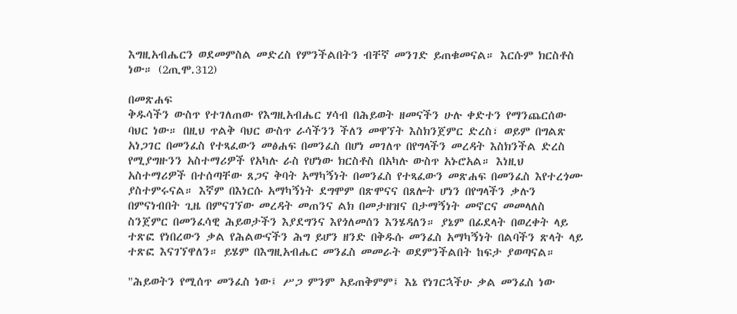እግዚአብሔርን ወደመምስል መድረስ የምንችልበትን ብቸኛ መንገድ ይጠቁመናል። እርሱም ክርስቶስ ነው። (2ጢሞ.312)

በመጽሐፍ
ቅዱሳችን ውስጥ የተገለጠው የእግዚአብሔር ሃሳብ በሕይወት ዘመናችን ሁሉ ቀድተን የማንጨርሰው ባህር ነው። በዚህ ጥልቅ ባህር ውስጥ ራሳችንን ችለን መዋኘት እስክንጀምር ድረስ፣ ወይም በግልጽ አነጋገር በመንፈስ የተጻፈውን መፅሐፍ በመንፈስ በሆነ መገለጥ በየግላችን መረዳት እስክንችል ድረስ የሚያግዙንን አስተማሪዎች የአካሉ ራስ የሆነው ክርስቶስ በአካሉ ውስጥ አኑሮአል። እነዚህ አስተማሪዎች በተሰጣቸው ጸጋና ቅባት አማካኝነት በመንፈስ የተጻፈውን መጽሐፍ በመንፈስ እየተረጎሙ ያስተምሩናል። እኛም በእነርሱ አማካኝነት ደግሞም በጽሞናና በጸሎት ሆነን በየግላችን ቃሉን በምናነብበት ጊዜ በምናገኘው መረዳት መጠንና ልክ በመታዘዝና በታማኝነት መኖርና መመላለስ ስንጀምር በመንፈሳዊ ሕይወታችን እያደግንና እየጎለመሰን እንሄዳለን። ያኔም በፊደላት በወረቀት ላይ ተጽፎ የነበረውን ቃል የሕልውናችን ሕግ ይሆን ዘንድ በቅዱሱ መንፈስ አማካኝነት በልባችን ጽላት ላይ ተጽፎ እናገኘዋለን። ይሄም በእግዚአብሔር መንፈስ መመራት ወደምንችልበት ከፍታ ያወጣናል።

"ሕይወትን የሚሰጥ መንፈስ ነው፤ ሥጋ ምንም አይጠቅምም፤ እኔ የነገርኋችሁ ቃል መንፈስ ነው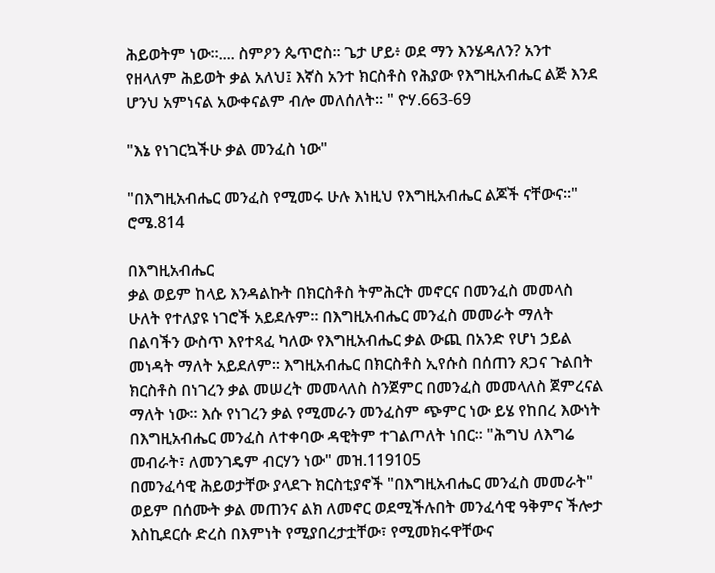ሕይወትም ነው።.... ስምዖን ጴጥሮስ። ጌታ ሆይ፥ ወደ ማን እንሄዳለን? አንተ የዘላለም ሕይወት ቃል አለህ፤ እኛስ አንተ ክርስቶስ የሕያው የእግዚአብሔር ልጅ እንደ ሆንህ አምነናል አውቀናልም ብሎ መለሰለት። " ዮሃ.663-69

"እኔ የነገርኳችሁ ቃል መንፈስ ነው"

"በእግዚአብሔር መንፈስ የሚመሩ ሁሉ እነዚህ የእግዚአብሔር ልጆች ናቸውና።" ሮሜ.814

በእግዚአብሔር
ቃል ወይም ከላይ እንዳልኩት በክርስቶስ ትምሕርት መኖርና በመንፈስ መመላስ ሁለት የተለያዩ ነገሮች አይደሉም። በእግዚአብሔር መንፈስ መመራት ማለት በልባችን ውስጥ እየተጻፈ ካለው የእግዚአብሔር ቃል ውጪ በአንድ የሆነ ኃይል መነዳት ማለት አይደለም። እግዚአብሔር በክርስቶስ ኢየሱስ በሰጠን ጸጋና ጉልበት ክርስቶስ በነገረን ቃል መሠረት መመላለስ ስንጀምር በመንፈስ መመላለስ ጀምረናል ማለት ነው። እሱ የነገረን ቃል የሚመራን መንፈስም ጭምር ነው ይሄ የከበረ እውነት በእግዚአብሔር መንፈስ ለተቀባው ዳዊትም ተገልጦለት ነበር። "ሕግህ ለእግሬ መብራት፣ ለመንገዴም ብርሃን ነው" መዝ.119105
በመንፈሳዊ ሕይወታቸው ያላደጉ ክርስቲያኖች "በእግዚአብሔር መንፈስ መመራት" ወይም በሰሙት ቃል መጠንና ልክ ለመኖር ወደሚችሉበት መንፈሳዊ ዓቅምና ችሎታ እስኪደርሱ ድረስ በእምነት የሚያበረታቷቸው፣ የሚመክሩዋቸውና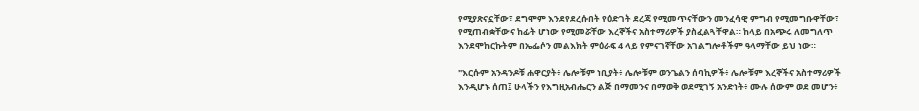የሚያጽናኗቸው፣ ደግሞም እንደየደረሱበት የዕድገት ደረጃ የሚመጥናቸውን መንፈሳዊ ምግብ የሚመግቡዋቸው፣ የሚጠብቋቸውና ከፊት ሆነው የሚመሯቸው እረኞችና አስተማሪዎች ያስፈልጓቸዋል። ከላይ በአጭሩ ለመግለጥ እንደሞከርኩትም በኤፌሶን መልእክት ምዕራፍ 4 ላይ የምናገኛቸው አገልግሎቶችም ዓላማቸው ይህ ነው።

"እርሱም አንዳንዶቹ ሐዋርያት፥ ሌሎቹም ነቢያት፥ ሌሎቹም ወንጌልን ሰባኪዎች፥ ሌሎቹም እረኞችና አስተማሪዎች እንዲሆኑ ሰጠ፤ ሁላችን የእግዚአብሔርን ልጅ በማመንና በማወቅ ወደሚገኝ አንድነት፥ ሙሉ ሰውም ወደ መሆን፥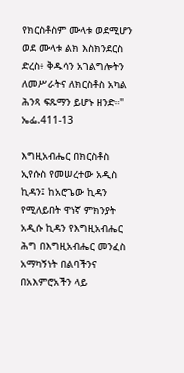የክርስቶስም ሙላቱ ወደሚሆን ወደ ሙላቱ ልክ እስክንደርስ ድረስ፥ ቅዱሳን አገልግሎትን ለመሥራትና ለክርስቶስ አካል ሕንጻ ፍጹማን ይሆኑ ዘንድ።" ኤፌ.411-13

እግዚአብሔር በክርስቶስ ኢየሱስ የመሠረተው አዲስ ኪዳን፤ ከአሮጌው ኪዳን የሚለይበት ዋነኛ ምክንያት አዲሱ ኪዳን የእግዚአብሔር ሕግ በእግዚአብሔር መንፈስ አማካኝነት በልባችንና በአእምሮአችን ላይ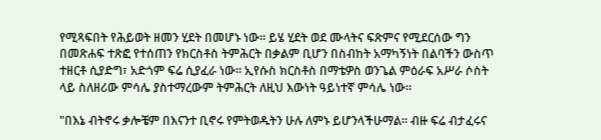የሚጻፍበት የሕይወት ዘመን ሂደት በመሆኑ ነው። ይሄ ሂደት ወደ ሙላትና ፍጽምና የሚደርሰው ግን በመጽሐፍ ተጽፎ የተሰጠን የክርስቶስ ትምሕርት በቃልም ቢሆን በስብከት አማካኝነት በልባችን ውስጥ ተዘርቶ ሲያድግ፣ አድጎም ፍሬ ሲያፈራ ነው። ኢየሱስ ክርስቶስ በማቴዎስ ወንጌል ምዕራፍ አሥራ ሶስት ላይ ስለዘሪው ምሳሌ ያስተማረውም ትምሕርት ለዚህ እውነት ዓይነተኛ ምሳሌ ነው።

"በእኔ ብትኖሩ ቃሎቼም በእናንተ ቢኖሩ የምትወዱትን ሁሉ ለምኑ ይሆንላችሁማል። ብዙ ፍሬ ብታፈሩና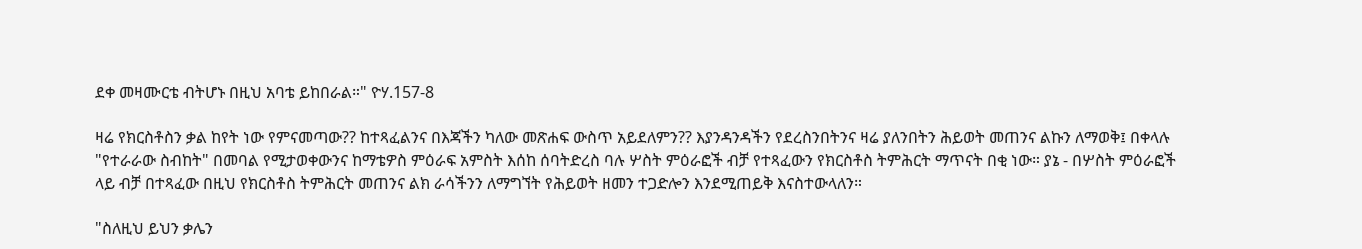ደቀ መዛሙርቴ ብትሆኑ በዚህ አባቴ ይከበራል።" ዮሃ.157-8

ዛሬ የክርስቶስን ቃል ከየት ነው የምናመጣው?? ከተጻፈልንና በእጃችን ካለው መጽሐፍ ውስጥ አይደለምን?? እያንዳንዳችን የደረስንበትንና ዛሬ ያለንበትን ሕይወት መጠንና ልኩን ለማወቅ፤ በቀላሉ "የተራራው ስብከት" በመባል የሚታወቀውንና ከማቴዎስ ምዕራፍ አምስት እሰከ ሰባትድረስ ባሉ ሦስት ምዕራፎች ብቻ የተጻፈውን የክርስቶስ ትምሕርት ማጥናት በቂ ነው። ያኔ - በሦስት ምዕራፎች ላይ ብቻ በተጻፈው በዚህ የክርስቶስ ትምሕርት መጠንና ልክ ራሳችንን ለማግኘት የሕይወት ዘመን ተጋድሎን እንደሚጠይቅ እናስተውላለን።

"ስለዚህ ይህን ቃሌን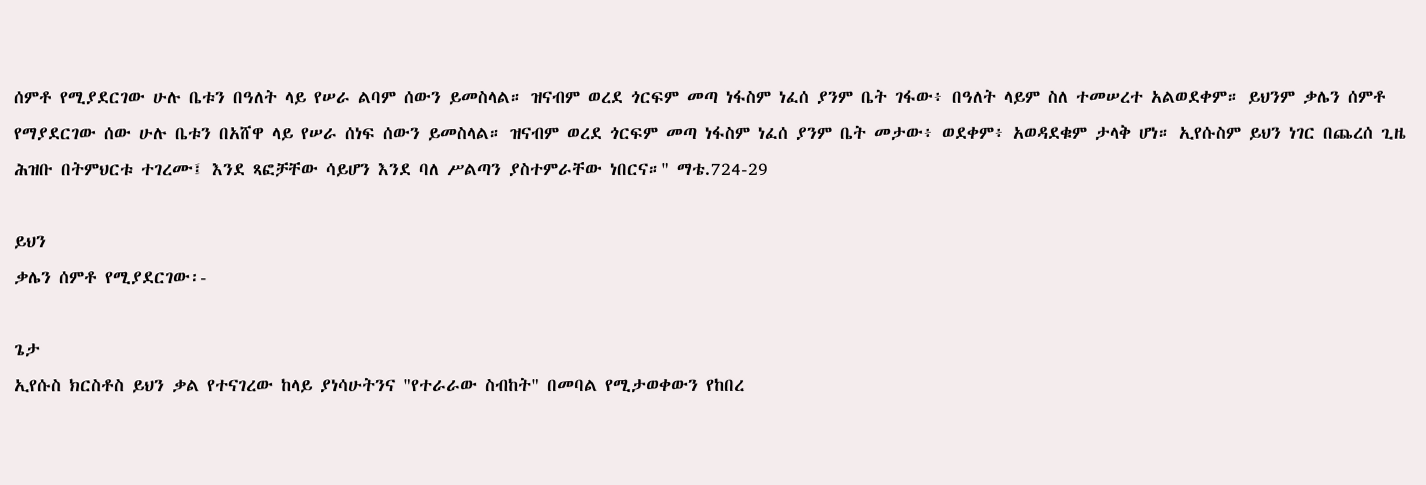ሰምቶ የሚያደርገው ሁሉ ቤቱን በዓለት ላይ የሠራ ልባም ሰውን ይመስላል። ዝናብም ወረደ ጎርፍም መጣ ነፋስም ነፈሰ ያንም ቤት ገፋው፥ በዓለት ላይም ስለ ተመሠረተ አልወደቀም። ይህንም ቃሌን ሰምቶ የማያደርገው ሰው ሁሉ ቤቱን በአሸዋ ላይ የሠራ ሰነፍ ሰውን ይመስላል። ዝናብም ወረደ ጎርፍም መጣ ነፋስም ነፈሰ ያንም ቤት መታው፥ ወደቀም፥ አወዳደቁም ታላቅ ሆነ። ኢየሱስም ይህን ነገር በጨረሰ ጊዜ ሕዝቡ በትምህርቱ ተገረሙ፤ እንደ ጻፎቻቸው ሳይሆን እንደ ባለ ሥልጣን ያስተምራቸው ነበርና።" ማቴ.724-29

ይህን
ቃሌን ሰምቶ የሚያደርገው፡-

ጌታ
ኢየሱስ ክርስቶስ ይህን ቃል የተናገረው ከላይ ያነሳሁትንና "የተራራው ስብከት" በመባል የሚታወቀውን የከበረ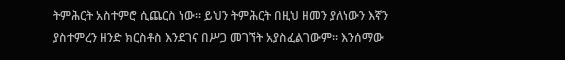ትምሕርት አስተምሮ ሲጨርስ ነው። ይህን ትምሕርት በዚህ ዘመን ያለነውን እኛን ያስተምረን ዘንድ ክርስቶስ እንደገና በሥጋ መገኘት አያስፈልገውም። እንሰማው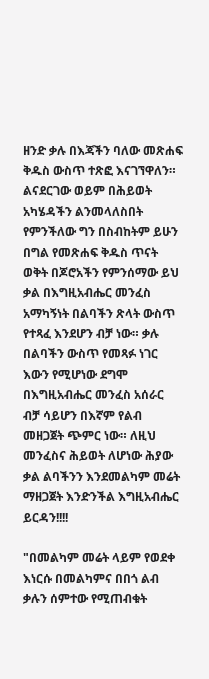ዘንድ ቃሉ በእጃችን ባለው መጽሐፍ ቅዱስ ውስጥ ተጽፎ እናገኘዋለን። ልናደርገው ወይም በሕይወት አካሄዳችን ልንመላለስበት የምንችለው ግን በስብከትም ይሁን በግል የመጽሐፍ ቅዱስ ጥናት ወቅት በጆሮአችን የምንሰማው ይህ ቃል በእግዚአብሔር መንፈስ አማካኝነት በልባችን ጽላት ውስጥ የተጻፈ እንደሆን ብቻ ነው። ቃሉ በልባችን ውስጥ የመጻፉ ነገር እውን የሚሆነው ደግሞ በእግዚአብሔር መንፈስ አሰራር ብቻ ሳይሆን በእኛም የልብ መዘጋጀት ጭምር ነው። ለዚህ መንፈስና ሕይወት ለሆነው ሕያው ቃል ልባችንን እንደመልካም መሬት ማዘጋጀት እንድንችል እግዚአብሔር ይርዳን!!!!

"በመልካም መሬት ላይም የወደቀ እነርሱ በመልካምና በበጎ ልብ ቃሉን ሰምተው የሚጠብቁት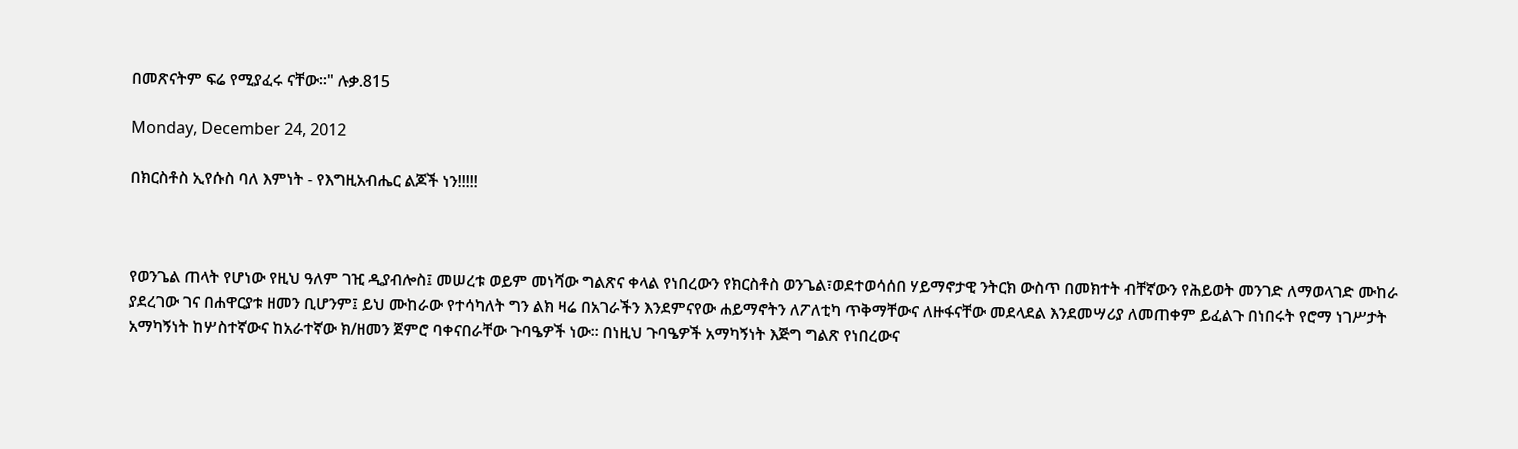በመጽናትም ፍሬ የሚያፈሩ ናቸው።" ሉቃ.815

Monday, December 24, 2012

በክርስቶስ ኢየሱስ ባለ እምነት - የእግዚአብሔር ልጆች ነን!!!!!



የወንጌል ጠላት የሆነው የዚህ ዓለም ገዢ ዲያብሎስ፤ መሠረቱ ወይም መነሻው ግልጽና ቀላል የነበረውን የክርስቶስ ወንጌል፣ወደተወሳሰበ ሃይማኖታዊ ንትርክ ውስጥ በመክተት ብቸኛውን የሕይወት መንገድ ለማወላገድ ሙከራ ያደረገው ገና በሐዋርያቱ ዘመን ቢሆንም፤ ይህ ሙከራው የተሳካለት ግን ልክ ዛሬ በአገራችን እንደምናየው ሐይማኖትን ለፖለቲካ ጥቅማቸውና ለዙፋናቸው መደላደል እንደመሣሪያ ለመጠቀም ይፈልጉ በነበሩት የሮማ ነገሥታት አማካኝነት ከሦስተኛውና ከአራተኛው ክ/ዘመን ጀምሮ ባቀናበራቸው ጉባዔዎች ነው። በነዚህ ጉባዔዎች አማካኝነት እጅግ ግልጽ የነበረውና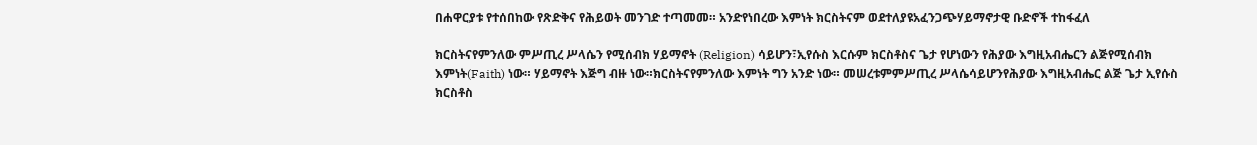በሐዋርያቱ የተሰበከው የጽድቅና የሕይወት መንገድ ተጣመመ። አንድየነበረው እምነት ክርስትናም ወደተለያዩአፈንጋጭሃይማኖታዊ ቡድኖች ተከፋፈለ

ክርስትናየምንለው ምሥጢረ ሥላሴን የሚሰብክ ሃይማኖት (Religion) ሳይሆን፣ኢየሱስ እርሱም ክርስቶስና ጌታ የሆነውን የሕያው እግዚአብሔርን ልጅየሚሰብክ  እምነት(Faith) ነው። ሃይማኖት እጅግ ብዙ ነው።ክርስትናየምንለው እምነት ግን አንድ ነው። መሠረቱምምሥጢረ ሥላሴሳይሆንየሕያው እግዚአብሔር ልጅ ጌታ ኢየሱስ ክርስቶስ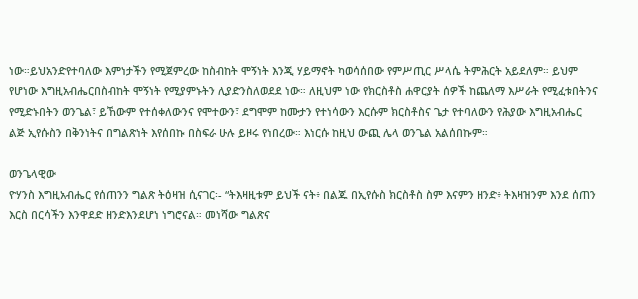ነው።ይህአንድየተባለው እምነታችን የሚጀምረው ከስብከት ሞኝነት እንጂ ሃይማኖት ካወሳሰበው የምሥጢር ሥላሴ ትምሕርት አይደለም። ይህም የሆነው እግዚአብሔርበስብከት ሞኝነት የሚያምኑትን ሊያድንስለወደደ ነው። ለዚህም ነው የክርስቶስ ሐዋርያት ሰዎች ከጨለማ እሥራት የሚፈቱበትንና የሚድኑበትን ወንጌል፣ ይኸውም የተሰቀለውንና የሞተውን፣ ደግሞም ከሙታን የተነሳውን እርሱም ክርስቶስና ጌታ የተባለውን የሕያው እግዚአብሔር ልጅ ኢየሱስን በቅንነትና በግልጽነት እየሰበኩ በስፍራ ሁሉ ይዞሩ የነበረው። እነርሱ ከዚህ ውጪ ሌላ ወንጌል አልሰበኩም።

ወንጌላዊው
ዮሃንስ እግዚአብሔር የሰጠንን ግልጽ ትዕዛዝ ሲናገር፡- “ትእዛዚቱም ይህች ናት፥ በልጁ በኢየሱስ ክርስቶስ ስም እናምን ዘንድ፥ ትእዛዝንም እንደ ሰጠን እርስ በርሳችን እንዋደድ ዘንድእንደሆነ ነግሮናል። መነሻው ግልጽና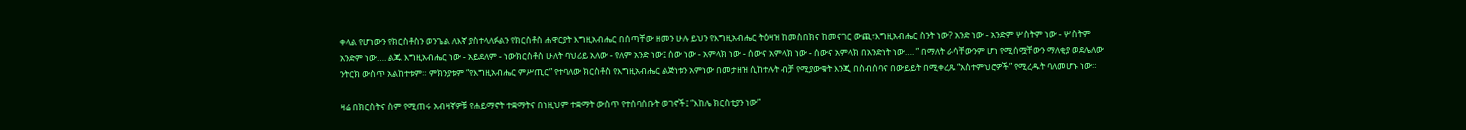ቀላል የሆነውን የክርስቶስን ወንጌል ለእኛ ያስተላለፉልን የክርስቶስ ሐዋርያት እግዚአብሔር በሰጣቸው ዘመን ሁሉ ይህን የእግዚአብሔር ትዕዛዝ ከመስበክና ከመናገር ውጪ፣እግዚአብሔር ስንት ነው? አንድ ነው - አንድም ሦስትም ነው - ሦስትም አንድም ነው…. ልጁ እግዚአብሔር ነው - አይደለም - ነውክርስቶስ ሁለት ባህሪይ አለው - የለም አንድ ነው፤ ሰው ነው - አምላክ ነው - ሰውና አምላክ ነው - ሰውና አምላክ በአንድነት ነው…. ” በማለት ራሳቸውንም ሆነ የሚሰሟቸውን ማለቂያ ወደሌለው ንትርክ ውስጥ አልከተቱም። ምክንያቱም “የእግዚአብሔር ምሥጢር” የተባለው ክርስቶስ የእግዚአብሔር ልጅነቱን አምነው በመታዘዝ ሲከተሉት ብቻ የሚያውቁት እንጂ በስብሰባና በውይይት በሚቀረጹ “አስተምህሮዎች” የሚረዱት ባለመሆኑ ነው።

ዛሬ በክርስትና ስም የሚጠሩ አብዛኛዎቹ የሐይማኖት ተቋማትና በነዚህም ተቋማት ውስጥ የተሰባሰቡት ወገኖች፤ “እከሌ ክርስቲያን ነው”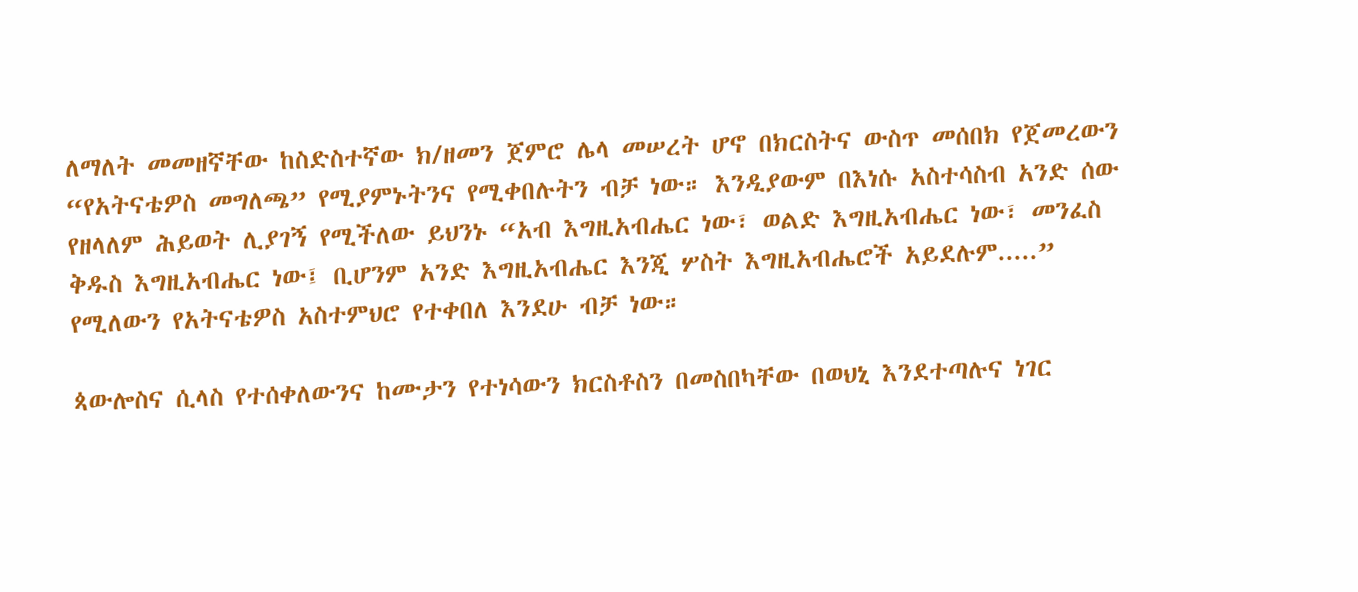ለማለት መመዘኛቸው ከስድስተኛው ክ/ዘመን ጀምሮ ሌላ መሠረት ሆኖ በክርስትና ውስጥ መሰበክ የጀመረውን “የአትናቴዎስ መግለጫ” የሚያምኑትንና የሚቀበሉትን ብቻ ነው። እንዲያውም በእነሱ አስተሳስብ አንድ ሰው የዘላለም ሕይወት ሊያገኝ የሚችለው ይህንኑ “አብ እግዚአብሔር ነው፣ ወልድ እግዚአብሔር ነው፣ መንፈስ ቅዱስ እግዚአብሔር ነው፤ ቢሆንም አንድ እግዚአብሔር እንጂ ሦስት እግዚአብሔሮች አይደሉም.....” የሚለውን የአትናቴዎስ አስተምህሮ የተቀበለ እንደሁ ብቻ ነው።

ጳውሎስና ሲላስ የተሰቀለውንና ከሙታን የተነሳውን ክርስቶስን በመስበካቸው በወህኒ እንደተጣሉና ነገር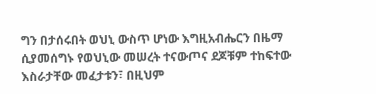ግን በታሰሩበት ወህኒ ውስጥ ሆነው እግዚአብሔርን በዜማ ሲያመሰግኑ የወህኒው መሠረት ተናውጦና ደጆቹም ተከፍተው እስራታቸው መፈታቱን፣ በዚህም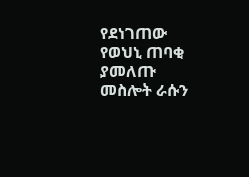የደነገጠው የወህኒ ጠባቂ ያመለጡ መስሎት ራሱን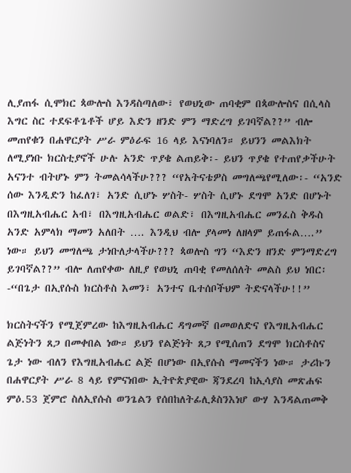ሊያጠፋ ሲሞክር ጳውሎስ እንዳስጣለው፣ የወህኒው ጠባቂም በጳውሎስና በሲላስ እግር ስር ተደፍቶጌቶች ሆይ እድን ዘንድ ምን ማድረግ ይገባኛል??” ብሎ መጠየቁን በሐዋርያት ሥራ ምዕራፍ 16 ላይ እናነባለን። ይህንን መልእክት ለሚያነቡ ክርስቲያኖች ሁሉ አንድ ጥያቄ ልጠይቅ፡- ይህን ጥያቄ የተጠየቃችሁት አናንተ ብትሆኑ ምን ትመልሳላችሁ??? “የአትናቴዎስ መግለጫየሚለው፡- “አንድ ሰው እንዲድን ከፈለገ፣ አንድ ሲሆኑ ሦስት- ሦስት ሲሆኑ ደግሞ አንድ በሆኑት በእግዚአብሔር አብ፣ በእግዚአብሔር ወልድ፣ በእግዚአብሔር መንፈስ ቅዱስ አንድ አምላክ ማመን አለበት …. እንዲህ ብሎ ያላመነ ለዘላም ይጠፋል….” ነው። ይህን መግለጫ ታነቡለታላችሁ??? ጳወሎስ ግን “እድን ዘንድ ምንማድረግ ይገባኛል??” ብሎ ለጠየቀው ለዚያ የወህኒ ጠባቂ የመለሰለት መልስ ይህ ነበር፡-“በጌታ በኢየሱስ ክርስቶስ እመን፣ አንተና ቤተሰቦችህም ትድናላችሁ!!”

ክርስትናችን የሚጀምረው ከእግዚአብሔር ዳግመኛ በመወለድና የእግዚአብሔር ልጅነትን ጸጋ በመቀበል ነው። ይህን የልጅነት ጸጋ የሚሰጠን ደግሞ ክርስቶስና ጌታ ነው ብለን የእግዚአብሔር ልጅ በሆነው በኢየሱስ ማመናችን ነው። ታሪኩን በሐዋርያት ሥራ 8 ላይ የምናነበው ኢትዮጵያዊው ጃንደረባ ከኢሳያስ መጽሐፍ ምዕ.53 ጀምሮ ስለኢየሱስ ወንጌልን የሰበከለትፊሊጶስንእነሆ ውሃ እንዳልጠመቅ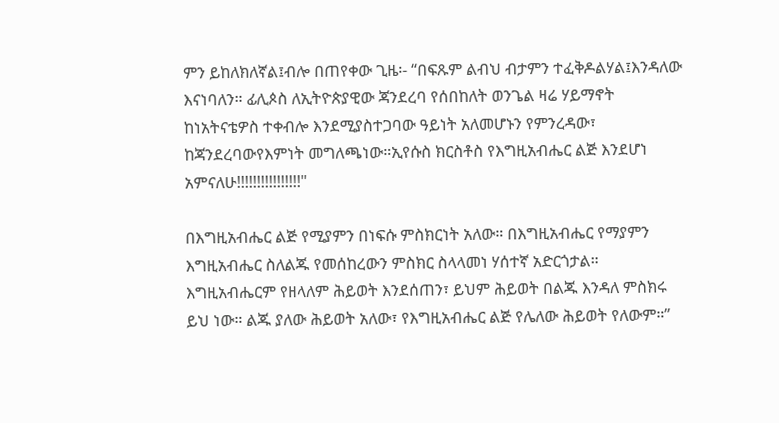ምን ይከለክለኛል፤ብሎ በጠየቀው ጊዜ፡- “በፍጹም ልብህ ብታምን ተፈቅዶልሃል፤እንዳለው እናነባለን። ፊሊጶስ ለኢትዮጵያዊው ጃንደረባ የሰበከለት ወንጌል ዛሬ ሃይማኖት ከነአትናቴዎስ ተቀብሎ እንደሚያስተጋባው ዓይነት አለመሆኑን የምንረዳው፣ ከጃንደረባውየእምነት መግለጫነው።ኢየሱስ ክርስቶስ የእግዚአብሔር ልጅ እንደሆነ አምናለሁ!!!!!!!!!!!!!!!!"

በእግዚአብሔር ልጅ የሚያምን በነፍሱ ምስክርነት አለው። በእግዚአብሔር የማያምን እግዚአብሔር ስለልጁ የመሰከረውን ምስክር ስላላመነ ሃሰተኛ አድርጎታል። እግዚአብሔርም የዘላለም ሕይወት እንደሰጠን፣ ይህም ሕይወት በልጁ እንዳለ ምስክሩ ይህ ነው። ልጁ ያለው ሕይወት አለው፣ የእግዚአብሔር ልጅ የሌለው ሕይወት የለውም።”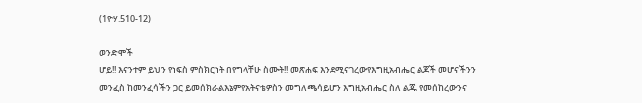(1ዮሃ.510-12)

ወንድሞች
ሆይ!! እናንተም ይህን የነፍስ ምስክርነት በየግላቸሁ ስሙት!! መጽሐፍ እንደሚናገረውየእግዚአብሔር ልጆች መሆናችንን መንፈስ ከመንፈሳችን ጋር ይመሰክራልእኔምየአትናቴዎስን መግለጫሳይሆን እግዚአብሔር ስለ ልጁ የመሰከረውንና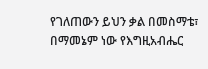የገለጠውን ይህን ቃል በመስማቴ፣ በማመኔም ነው የእግዚአብሔር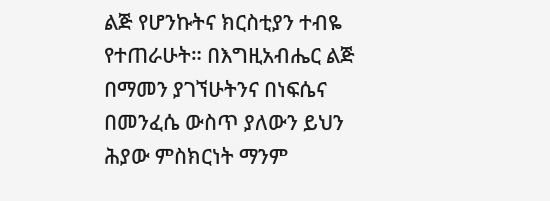ልጅ የሆንኩትና ክርስቲያን ተብዬ የተጠራሁት። በእግዚአብሔር ልጅ በማመን ያገኘሁትንና በነፍሴና በመንፈሴ ውስጥ ያለውን ይህን ሕያው ምስክርነት ማንም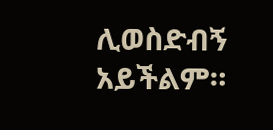ሊወስድብኝ አይችልም።